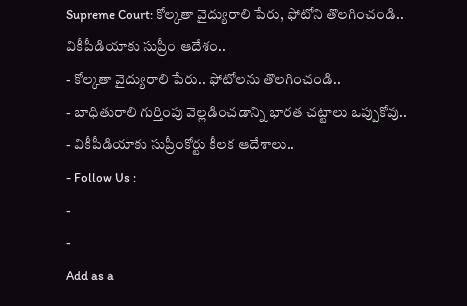Supreme Court: కోల్కతా వైద్యురాలి పేరు, ఫోటోని తొలగించండి.. వికీపీడియాకు సుప్రీం ఆదేశం..
- కోల్కతా వైద్యురాలి పేరు.. ఫోటోలను తొలగించండి..
- బాధితురాలి గుర్తింపు వెల్లడించడాన్ని భారత చట్టాలు ఒప్పుకోవు..
- వికీపీడియాకు సుప్రీంకోర్టు కీలక ఆదేశాలు..
- Follow Us :
-
-
Add as a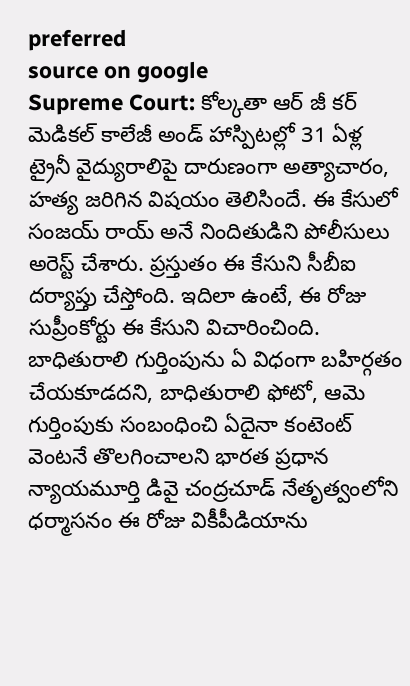preferred
source on google
Supreme Court: కోల్కతా ఆర్ జీ కర్ మెడికల్ కాలేజీ అండ్ హాస్పిటల్లో 31 ఏళ్ల ట్రైనీ వైద్యురాలిపై దారుణంగా అత్యాచారం, హత్య జరిగిన విషయం తెలిసిందే. ఈ కేసులో సంజయ్ రాయ్ అనే నిందితుడిని పోలీసులు అరెస్ట్ చేశారు. ప్రస్తుతం ఈ కేసుని సీబీఐ దర్యాప్తు చేస్తోంది. ఇదిలా ఉంటే, ఈ రోజు సుప్రీంకోర్టు ఈ కేసుని విచారించింది. బాధితురాలి గుర్తింపును ఏ విధంగా బహిర్గతం చేయకూడదని, బాధితురాలి ఫోటో, ఆమె గుర్తింపుకు సంబంధించి ఏదైనా కంటెంట్ వెంటనే తొలగించాలని భారత ప్రధాన న్యాయమూర్తి డివై చంద్రచూడ్ నేతృత్వంలోని ధర్మాసనం ఈ రోజు వికీపీడియాను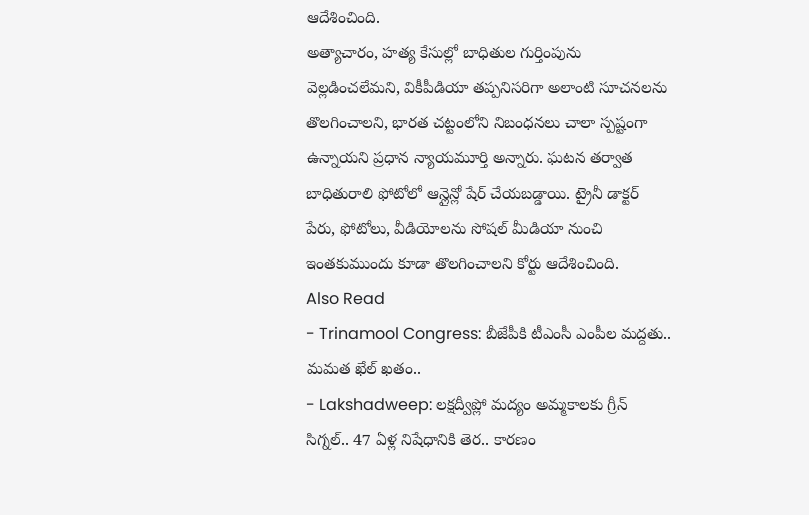ఆదేశించింది.
అత్యాచారం, హత్య కేసుల్లో బాధితుల గుర్తింపును వెల్లడించలేమని, వికీపీడియా తప్పనిసరిగా అలాంటి సూచనలను తొలగించాలని, భారత చట్టంలోని నిబంధనలు చాలా స్పష్టంగా ఉన్నాయని ప్రధాన న్యాయమూర్తి అన్నారు. ఘటన తర్వాత బాధితురాలి ఫోటోలో ఆన్లైన్లో షేర్ చేయబడ్డాయి. ట్రైనీ డాక్టర్ పేరు, ఫోటోలు, వీడియోలను సోషల్ మీడియా నుంచి ఇంతకుముందు కూడా తొలగించాలని కోర్టు ఆదేశించింది.
Also Read
- Trinamool Congress: బీజేపీకి టీఎంసీ ఎంపీల మద్దతు.. మమత ఖేల్ ఖతం..
- Lakshadweep: లక్షద్వీప్లో మద్యం అమ్మకాలకు గ్రీన్ సిగ్నల్.. 47 ఏళ్ల నిషేధానికి తెర.. కారణం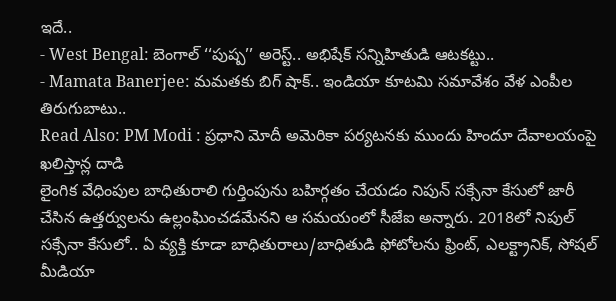ఇదే..
- West Bengal: బెంగాల్ ‘‘పుష్ప’’ అరెస్ట్.. అభిషేక్ సన్నిహితుడి ఆటకట్టు..
- Mamata Banerjee: మమతకు బిగ్ షాక్.. ఇండియా కూటమి సమావేశం వేళ ఎంపీల తిరుగుబాటు..
Read Also: PM Modi : ప్రధాని మోదీ అమెరికా పర్యటనకు ముందు హిందూ దేవాలయంపై ఖలిస్తాన్ల దాడి
లైంగిక వేధింపుల బాధితురాలి గుర్తింపును బహిర్గతం చేయడం నిపున్ సక్సేనా కేసులో జారీ చేసిన ఉత్తర్వులను ఉల్లంఘించడమేనని ఆ సమయంలో సీజేఐ అన్నారు. 2018లో నిపుల్ సక్సేనా కేసులో.. ఏ వ్యక్తి కూడా బాధితురాలు/బాధితుడి ఫోటోలను ఫ్రింట్, ఎలక్ట్రానిక్, సోషల్ మీడియా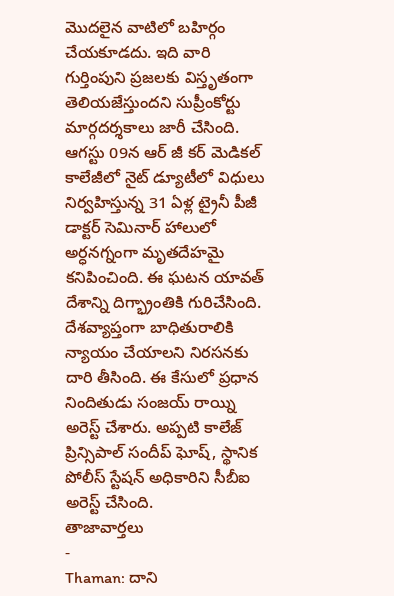మొదలైన వాటిలో బహిర్గం చేయకూడదు. ఇది వారి గుర్తింపుని ప్రజలకు విస్తృతంగా తెలియజేస్తుందని సుప్రీంకోర్టు మార్గదర్శకాలు జారీ చేసింది.
ఆగస్టు 09న ఆర్ జీ కర్ మెడికల్ కాలేజీలో నైట్ డ్యూటీలో విధులు నిర్వహిస్తున్న 31 ఏళ్ల ట్రైనీ పీజీ డాక్టర్ సెమినార్ హాలులో అర్ధనగ్నంగా మృతదేహమై కనిపించింది. ఈ ఘటన యావత్ దేశాన్ని దిగ్భ్రాంతికి గురిచేసింది. దేశవ్యాప్తంగా బాధితురాలికి న్యాయం చేయాలని నిరసనకు దారి తీసింది. ఈ కేసులో ప్రధాన నిందితుడు సంజయ్ రాయ్ని అరెస్ట్ చేశారు. అప్పటి కాలేజ్ ప్రిన్సిపాల్ సందీప్ ఘోష్, స్థానిక పోలీస్ స్టేషన్ అధికారిని సీబీఐ అరెస్ట్ చేసింది.
తాజావార్తలు
-
Thaman: దాని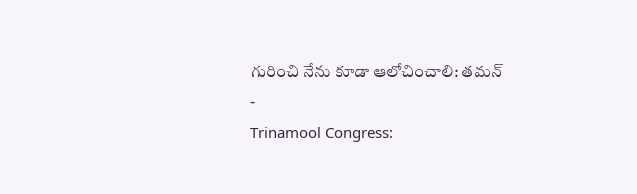గురించి నేను కూడా ఆలోచించాలి: తమన్
-
Trinamool Congress: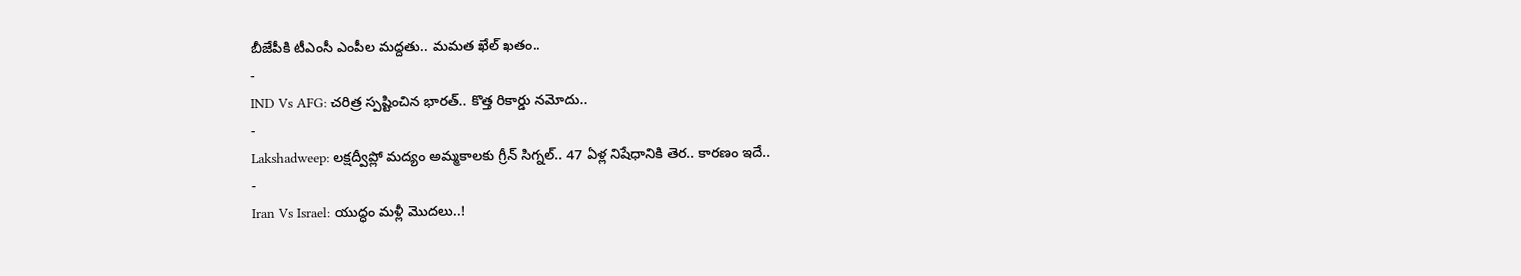బీజేపీకి టీఎంసీ ఎంపీల మద్దతు.. మమత ఖేల్ ఖతం..
-
IND Vs AFG: చరిత్ర స్పష్టించిన భారత్.. కొత్త రికార్డు నమోదు..
-
Lakshadweep: లక్షద్వీప్లో మద్యం అమ్మకాలకు గ్రీన్ సిగ్నల్.. 47 ఏళ్ల నిషేధానికి తెర.. కారణం ఇదే..
-
Iran Vs Israel: యుద్ధం మళ్లీ మొదలు..!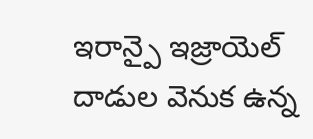ఇరాన్పై ఇజ్రాయెల్ దాడుల వెనుక ఉన్న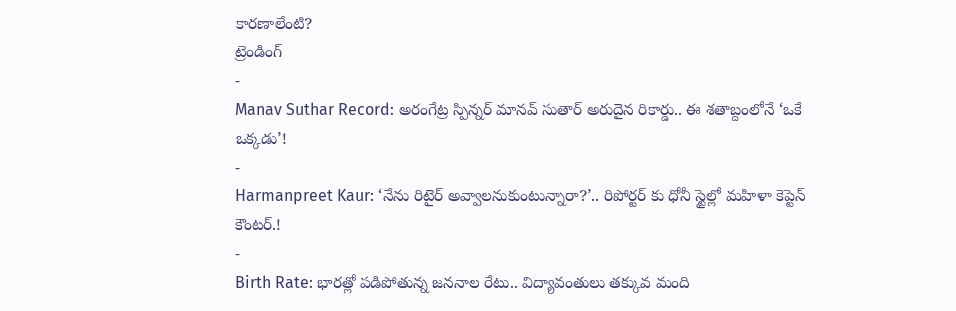కారణాలేంటి?
ట్రెండింగ్
-
Manav Suthar Record: అరంగేట్ర స్పిన్నర్ మానవ్ సుతార్ అరుదైన రికార్డు.. ఈ శతాబ్దంలోనే ‘ఒకే ఒక్కడు’!
-
Harmanpreet Kaur: ‘నేను రిటైర్ అవ్వాలనుకుంటున్నారా?’.. రిపోర్టర్ కు ధోనీ స్టైల్లో మహిళా కెప్టెన్ కౌంటర్.!
-
Birth Rate: భారత్లో పడిపోతున్న జననాల రేటు.. విద్యావంతులు తక్కువ మంది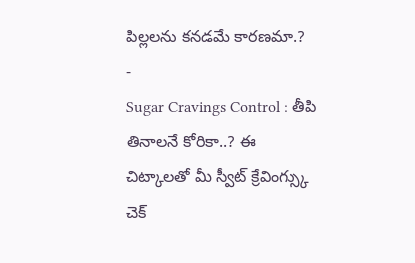పిల్లలను కనడమే కారణమా.?
-
Sugar Cravings Control : తీపి తినాలనే కోరికా..? ఈ చిట్కాలతో మీ స్వీట్ క్రేవింగ్స్కు చెక్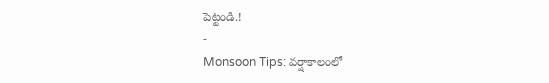పెట్టండి.!
-
Monsoon Tips: వర్షాకాలంలో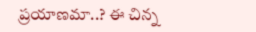ప్రయాణమా..? ఈ చిన్న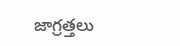జాగ్రత్తలు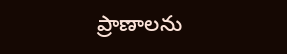ప్రాణాలను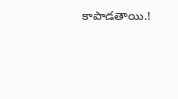కాపాడతాయి.!